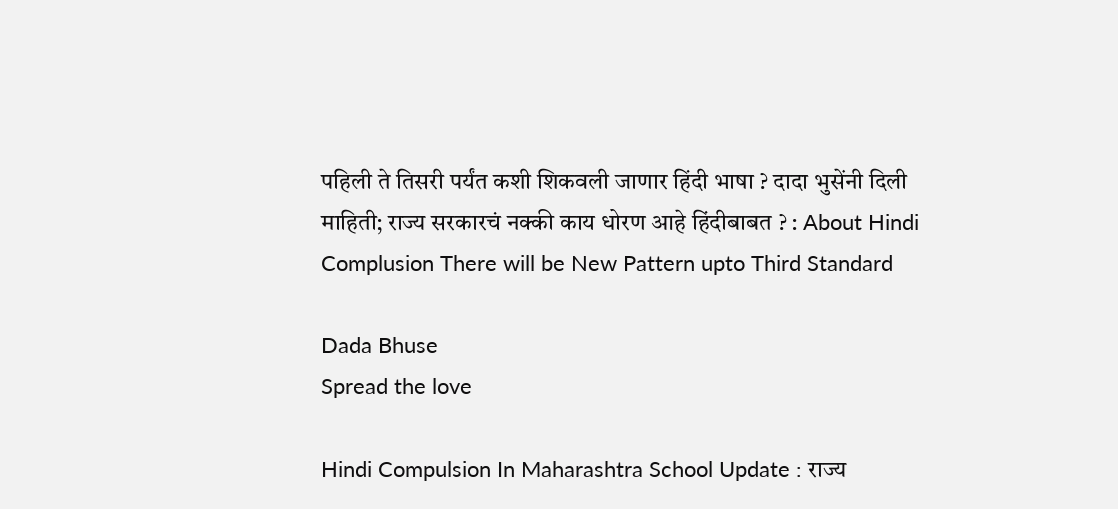पहिली ते तिसरी पर्यंत कशी शिकवली जाणार हिंदी भाषा ? दादा भुसेंनी दिली माहिती; राज्य सरकारचं नक्की काय धोरण आहे हिंदीबाबत ? : About Hindi Complusion There will be New Pattern upto Third Standard

Dada Bhuse
Spread the love

Hindi Compulsion In Maharashtra School Update : राज्य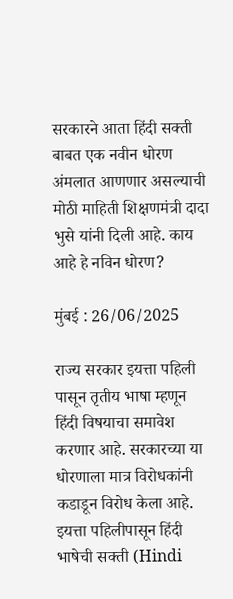सरकारने आता हिंदी सक्ती बाबत एक नवीन धोरण अंमलात आणणार असल्याची मोठी माहिती शिक्षणमंत्री दादा भुसे यांनी दिली आहे. काय आहे हे नविन धोरण?

मुंबई : 26/06/2025

राज्य सरकार इयत्ता पहिली पासून तृतीय भाषा म्हणून हिंदी विषयाचा समावेश करणार आहे. सरकारच्या या धोरणाला मात्र विरोधकांनी कडाडून विरोध केला आहे. इयत्ता पहिलीपासून हिंदी भाषेची सक्ती (Hindi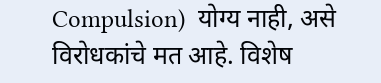Compulsion)  योग्य नाही, असे विरोधकांचे मत आहे. विशेष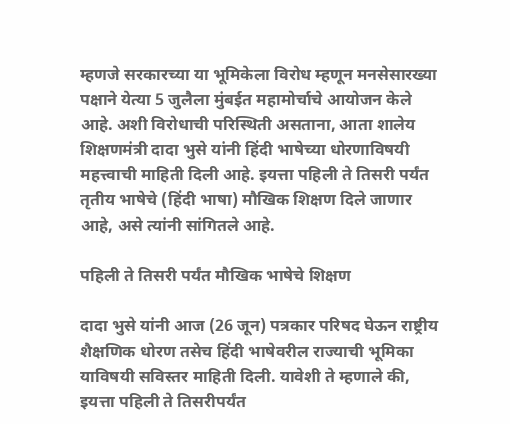म्हणजे सरकारच्या या भूमिकेला विरोध म्हणून मनसेसारख्या पक्षाने येत्या 5 जुलैला मुंबईत महामोर्चाचे आयोजन केले आहे. अशी विरोधाची परिस्थिती असताना, आता शालेय शिक्षणमंत्री दादा भुसे यांनी हिंदी भाषेच्या धोरणाविषयी महत्त्वाची माहिती दिली आहे. इयत्ता पहिली ते तिसरी पर्यंत तृतीय भाषेचे (हिंदी भाषा) मौखिक शिक्षण दिले जाणार आहे, असे त्यांनी सांगितले आहे.

पहिली ते तिसरी पर्यंत मौखिक भाषेचे शिक्षण

दादा भुसे यांनी आज (26 जून) पत्रकार परिषद घेऊन राष्ट्रीय शैक्षणिक धोरण तसेच हिंदी भाषेवरील राज्याची भूमिका याविषयी सविस्तर माहिती दिली. यावेशी ते म्हणाले की,  इयत्ता पहिली ते तिसरीपर्यंत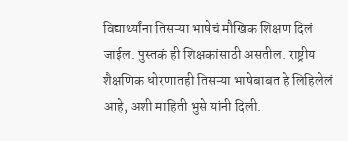विद्यार्थ्यांना तिसऱ्या भाषेचं मौखिक शिक्षण दिलं जाईल. पुस्तकं ही शिक्षकांसाठी असतील. राष्ट्रीय शैक्षणिक धोरणातही तिसऱ्या भाषेबाबत हे लिहिलेलं आहे, अशी माहिती भुसे यांनी दिली.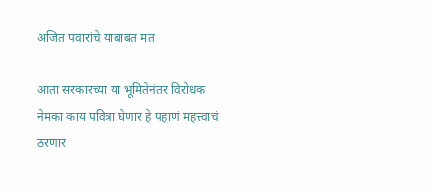अजित पवारांचे याबाबत मत

आता सरकारच्या या भूमितेनंतर विरोधक नेमका काय पवित्रा घेणार हे पहाणं महत्त्वाचं ठरणार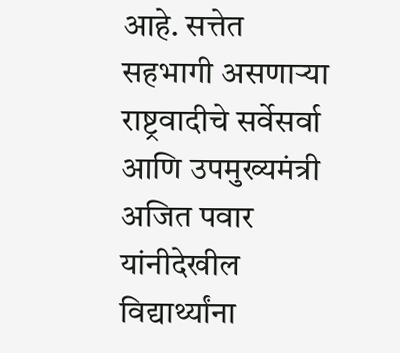आहे. सत्तेत सहभागी असणाऱ्या राष्ट्रवादीचे सर्वेसर्वा आणि उपमुख्यमंत्री अजित पवार यांनीदेखील विद्यार्थ्यांना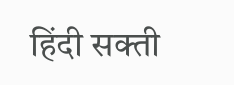हिंदी सक्ती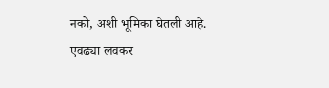नको, अशी भूमिका घेतली आहे. एवढ्या लवकर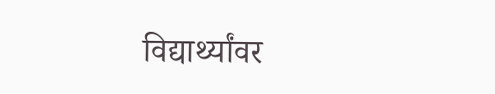विद्यार्थ्यांवर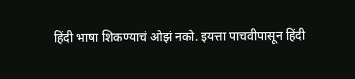हिंदी भाषा शिकण्याचं ओझं नको. इयत्ता पाचवीपासून हिंदी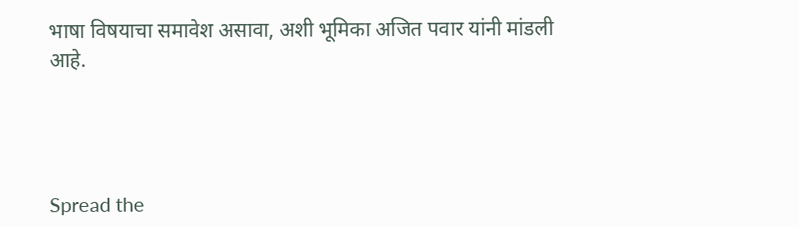भाषा विषयाचा समावेश असावा, अशी भूमिका अजित पवार यांनी मांडली आहे.




Spread the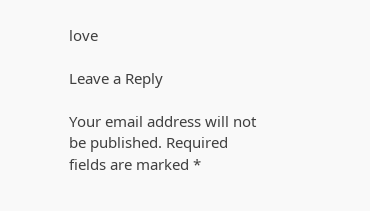love

Leave a Reply

Your email address will not be published. Required fields are marked *